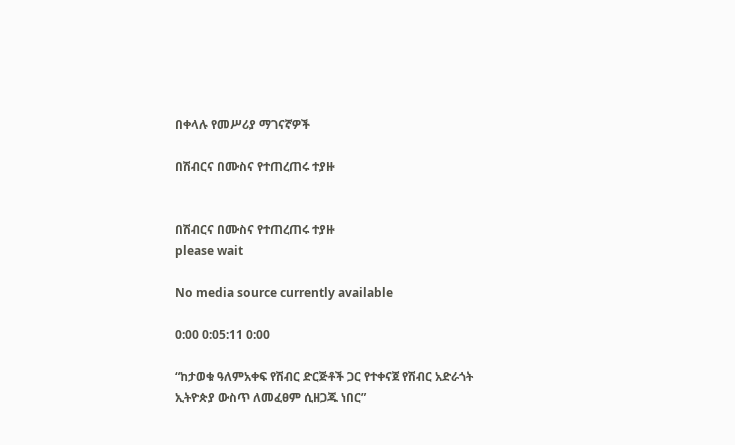በቀላሉ የመሥሪያ ማገናኛዎች

በሽብርና በሙስና የተጠረጠሩ ተያዙ


በሽብርና በሙስና የተጠረጠሩ ተያዙ
please wait

No media source currently available

0:00 0:05:11 0:00

“ከታወቁ ዓለምአቀፍ የሽብር ድርጅቶች ጋር የተቀናጀ የሽብር አድራጎት ኢትዮጵያ ውስጥ ለመፈፀም ሲዘጋጁ ነበር”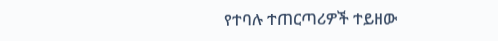የተባሉ ተጠርጣሪዎች ተይዘው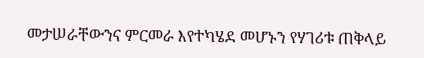መታሠራቸውንና ምርመራ እየተካሄደ መሆኑን የሃገሪቱ ጠቅላይ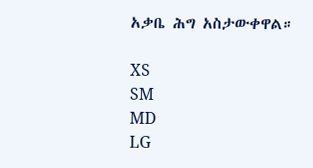አቃቤ ሕግ አስታውቀዋል።

XS
SM
MD
LG